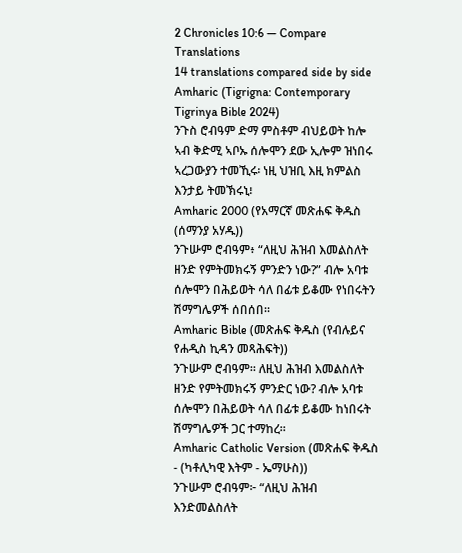2 Chronicles 10:6 — Compare Translations
14 translations compared side by side
Amharic (Tigrigna: Contemporary Tigrinya Bible 2024)
ንጉስ ሮብዓም ድማ ምስቶም ብህይወት ከሎ ኣብ ቅድሚ ኣቦኡ ሰሎሞን ደው ኢሎም ዝነበሩ ኣረጋውያን ተመኺሩ፡ ነዚ ህዝቢ እዚ ክምልስ እንታይ ትመኽሩኒ፧
Amharic 2000 (የአማርኛ መጽሐፍ ቅዱስ (ሰማንያ አሃዱ))
ንጉሡም ሮብዓም፥ “ለዚህ ሕዝብ እመልስለት ዘንድ የምትመክሩኝ ምንድን ነው?” ብሎ አባቱ ሰሎሞን በሕይወት ሳለ በፊቱ ይቆሙ የነበሩትን ሽማግሌዎች ሰበሰበ።
Amharic Bible (መጽሐፍ ቅዱስ (የብሉይና የሐዲስ ኪዳን መጻሕፍት))
ንጉሡም ሮብዓም። ለዚህ ሕዝብ እመልስለት ዘንድ የምትመክሩኝ ምንድር ነው? ብሎ አባቱ ሰሎሞን በሕይወት ሳለ በፊቱ ይቆሙ ከነበሩት ሽማግሌዎች ጋር ተማከረ።
Amharic Catholic Version (መጽሐፍ ቅዱስ - (ካቶሊካዊ እትም - ኤማሁስ))
ንጉሡም ሮብዓም፦ “ለዚህ ሕዝብ እንድመልስለት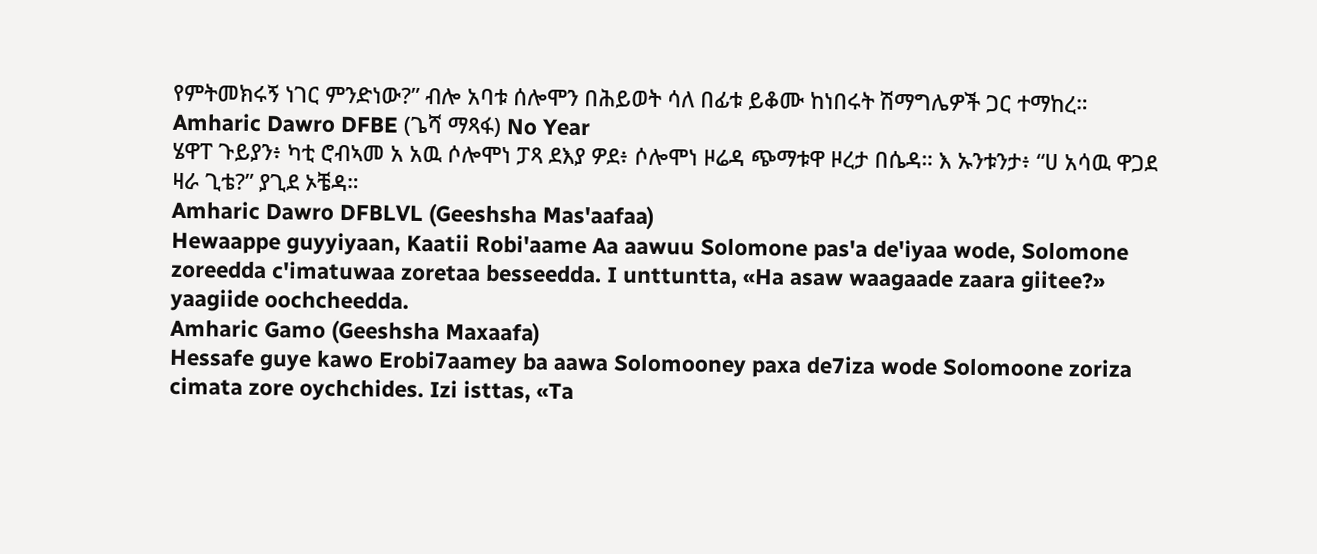የምትመክሩኝ ነገር ምንድነው?” ብሎ አባቱ ሰሎሞን በሕይወት ሳለ በፊቱ ይቆሙ ከነበሩት ሽማግሌዎች ጋር ተማከረ።
Amharic Dawro DFBE (ጌሻ ማጻፋ) No Year
ሄዋፐ ጉይያን፥ ካቲ ሮብኣመ አ አዉ ሶሎሞነ ፓጻ ደእያ ዎደ፥ ሶሎሞነ ዞሬዳ ጭማቱዋ ዞረታ በሴዳ። እ ኡንቱንታ፥ “ሀ አሳዉ ዋጋደ ዛራ ጊቴ?” ያጊደ ኦቼዳ።
Amharic Dawro DFBLVL (Geeshsha Mas'aafaa)
Hewaappe guyyiyaan, Kaatii Robi'aame Aa aawuu Solomone pas'a de'iyaa wode, Solomone zoreedda c'imatuwaa zoretaa besseedda. I unttuntta, «Ha asaw waagaade zaara giitee?» yaagiide oochcheedda.
Amharic Gamo (Geeshsha Maxaafa)
Hessafe guye kawo Erobi7aamey ba aawa Solomooney paxa de7iza wode Solomoone zoriza cimata zore oychchides. Izi isttas, «Ta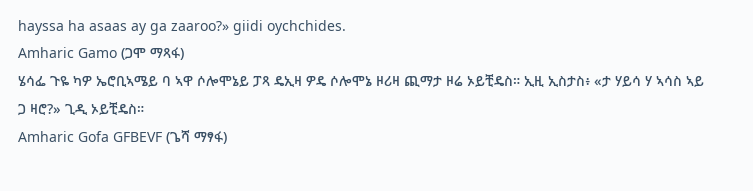hayssa ha asaas ay ga zaaroo?» giidi oychchides.
Amharic Gamo (ጋሞ ማጻፋ)
ሄሳፌ ጉዬ ካዎ ኤሮቢኣሜይ ባ ኣዋ ሶሎሞኔይ ፓጻ ዴኢዛ ዎዴ ሶሎሞኔ ዞሪዛ ጪማታ ዞሬ ኦይቺዴስ። ኢዚ ኢስታስ፥ «ታ ሃይሳ ሃ ኣሳስ ኣይ ጋ ዛሮ?» ጊዲ ኦይቺዴስ።
Amharic Gofa GFBEVF (ጌሻ ማፃፋ)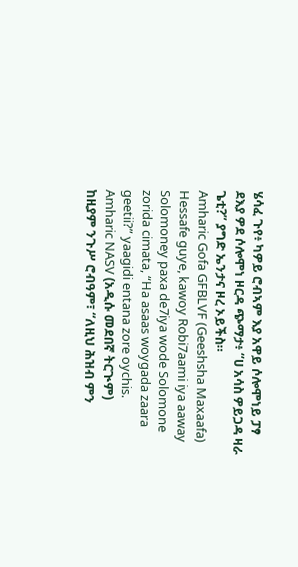ሄሳፈ ጉየ፥ ካዎይ ሮብኣም እያ አዋይ ሶሎሞነይ ፓፃ ደእያ ዎደ ሶሎሞነ ዞርዳ ጭማታ፥ “ሀ አሳስ ዎይጋዳ ዛራ ጌቲ?” ያግድ ኤንታና ዞረ ኦይችስ።
Amharic Gofa GFBLVF (Geeshsha Maxaafa)
Hessafe guye, kawoy Robi7aami iya aaway Solomoney paxa de7iya wode Solomone zorida cimata, “Ha asaas woygada zaara geetii?” yaagidi entana zore oychis.
Amharic NASV (አዲሱ መደበኛ ትርጒም)
ከዚያም ንጉሥ ሮብዓም፣ “ለዚህ ሕዝብ ምን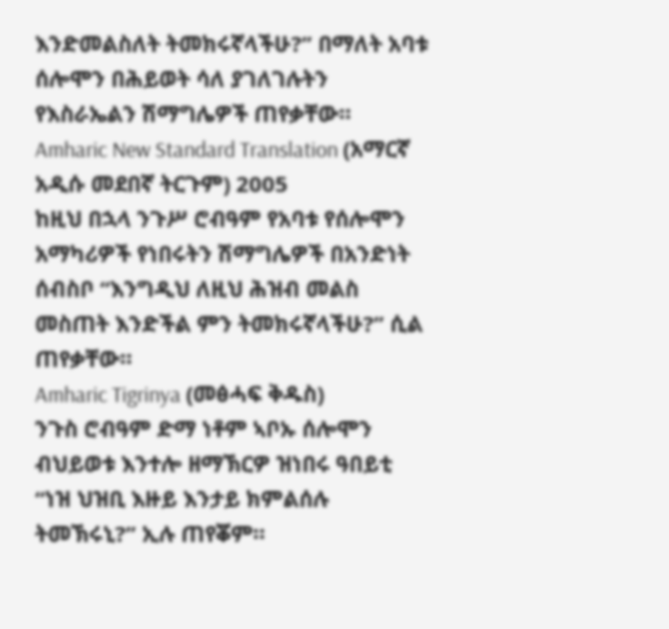እንድመልስለት ትመክሩኛላችሁ?” በማለት አባቱ ሰሎሞን በሕይወት ሳለ ያገለገሉትን የእስራኤልን ሽማግሌዎች ጠየቃቸው።
Amharic New Standard Translation (አማርኛ አዲሱ መደበኛ ትርጉም) 2005
ከዚህ በኋላ ንጉሥ ሮብዓም የአባቱ የሰሎሞን አማካሪዎች የነበሩትን ሽማግሌዎች በአንድነት ሰብስቦ “እንግዲህ ለዚህ ሕዝብ መልስ መስጠት እንድችል ምን ትመክሩኛላችሁ?” ሲል ጠየቃቸው።
Amharic Tigrinya (መፅሓፍ ቅዱስ)
ንጉስ ሮብዓም ድማ ነቶም ኣቦኡ ሰሎሞን ብህይወቱ እንተሎ ዘማኽርዎ ዝነበሩ ዓበይቲ “ነዝ ህዝቢ እዙይ እንታይ ክምልሰሉ ትመኽሩኒ?” ኢሉ ጠየቖም።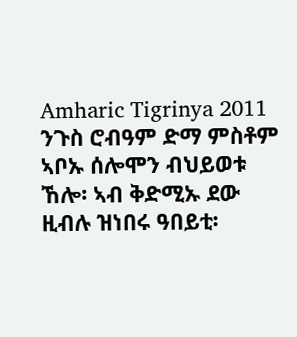Amharic Tigrinya 2011
ንጉስ ሮብዓም ድማ ምስቶም ኣቦኡ ሰሎሞን ብህይወቱ ኸሎ፡ ኣብ ቅድሚኡ ደው ዚብሉ ዝነበሩ ዓበይቲ፡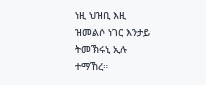ነዚ ህዝቢ እዚ ዝመልሶ ነገር እንታይ ትመኽሩኒ ኢሉ ተማኸረ።